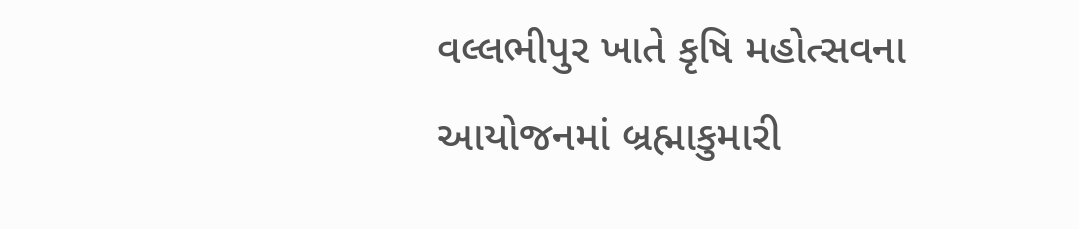વલ્લભીપુર ખાતે કૃષિ મહોત્સવના આયોજનમાં બ્રહ્માકુમારી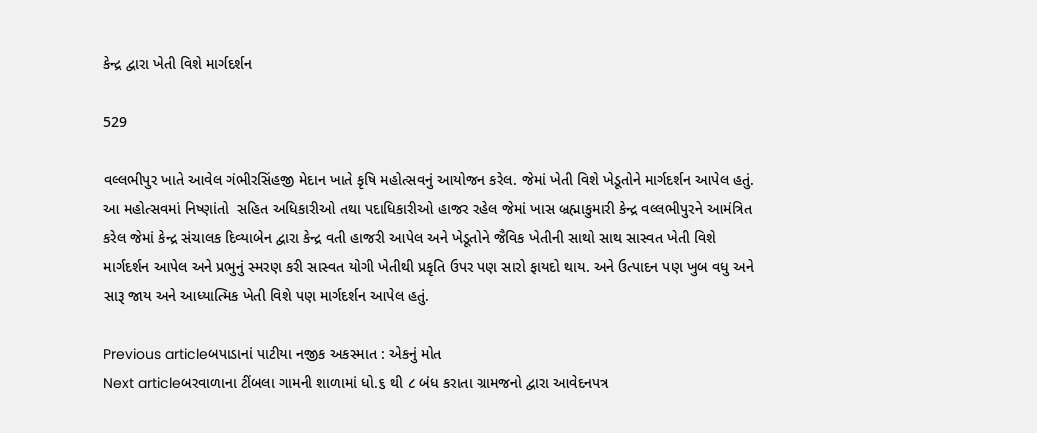કેન્દ્ર દ્વારા ખેતી વિશે માર્ગદર્શન

529

વલ્લભીપુર ખાતે આવેલ ગંભીરસિંહજી મેદાન ખાતે કૃષિ મહોત્સવનું આયોજન કરેલ. જેમાં ખેતી વિશે ખેડૂતોને માર્ગદર્શન આપેલ હતું. આ મહોત્સવમાં નિષ્ણાંતો  સહિત અધિકારીઓ તથા પદાધિકારીઓ હાજર રહેલ જેમાં ખાસ બ્રહ્માકુમારી કેન્દ્ર વલ્લભીપુરને આમંત્રિત કરેલ જેમાં કેન્દ્ર સંચાલક દિવ્યાબેન દ્વારા કેન્દ્ર વતી હાજરી આપેલ અને ખેડૂતોને જૈવિક ખેતીની સાથો સાથ સાસ્વત ખેતી વિશે માર્ગદર્શન આપેલ અને પ્રભુનું સ્મરણ કરી સાસ્વત યોગી ખેતીથી પ્રકૃતિ ઉપર પણ સારો ફાયદો થાય. અને ઉત્પાદન પણ ખુબ વધુ અને સારૂ જાય અને આધ્યાત્મિક ખેતી વિશે પણ માર્ગદર્શન આપેલ હતું.

Previous articleબપાડાનાં પાટીયા નજીક અકસ્માત : એકનું મોત
Next articleબરવાળાના ટીંબલા ગામની શાળામાં ધો.૬ થી ૮ બંધ કરાતા ગ્રામજનો દ્વારા આવેદનપત્ર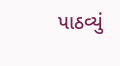પાઠવ્યું